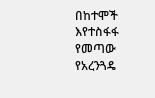በከተሞች እየተስፋፋ የመጣው የአረንጓዴ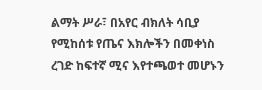ልማት ሥራ፣ በአየር ብክለት ሳቢያ የሚከሰቱ የጤና እክሎችን በመቀነስ ረገድ ከፍተኛ ሚና እየተጫወተ መሆኑን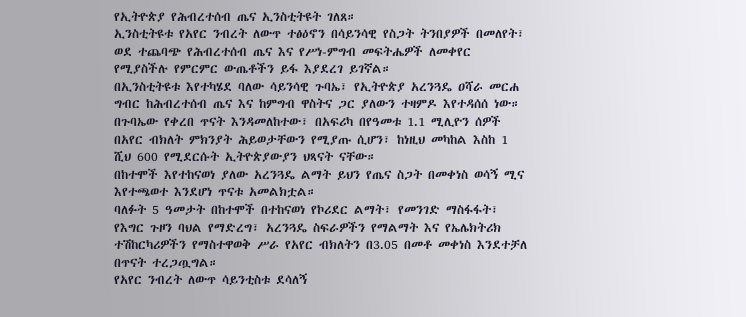የኢትዮጵያ የሕብረተሰብ ጤና ኢንስቲትዩት ገለጸ።
ኢንስቲትዩቱ የአየር ንብረት ለውጥ ተፅዕኖን በሳይንሳዊ የስጋት ትንበያዎች በመለየት፣ ወደ ተጨባጭ የሕብረተሰብ ጤና እና የሥነ-ምግብ መፍትሔዎች ለመቀየር የሚያስችሉ የምርምር ውጤቶችን ይፋ እያደረገ ይገኛል።
በኢንስቲትዩቱ እየተካሄደ ባለው ሳይንሳዊ ጉባኤ፣ የኢትዮጵያ አረንጓዴ ዐሻራ መርሐ ግብር ከሕብረተሰብ ጤና እና ከምግብ ዋስትና ጋር ያለውን ተዛምዶ እየተዳሰሰ ነው።
በጉባኤው የቀረበ ጥናት እንዳመለከተው፣ በአፍሪካ በየዓመቱ 1.1 ሚሊዮን ሰዎች በአየር ብክለት ምክንያት ሕይወታቸውን የሚያጡ ሲሆን፣ ከነዚህ መካከል እስከ 1 ሺህ 600 የሚደርሱት ኢትዮጵያውያን ህጻናት ናቸው።
በከተሞች እየተከናወነ ያለው አረንጓዴ ልማት ይህን የጤና ስጋት በመቀነስ ወሳኝ ሚና እየተጫወተ እንደሆነ ጥናቱ አመልክቷል።
ባለፉት 5 ዓመታት በከተሞች በተከናወነ የኮሪደር ልማት፣ የመንገድ ማስፋፋት፣ የእግር ጉዞን ባህል የማድረግ፣ አረንጓዴ ስፍራዎችን የማልማት እና የኤሌክትሪክ ተሽከርካሪዎችን የማስተዋወቅ ሥራ የአየር ብክለትን በ3.05 በመቶ መቀነስ እንደተቻለ በጥናት ተረጋጧግል።
የአየር ንብረት ለውጥ ሳይንቲስቱ ደሳለኝ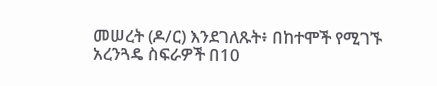መሠረት (ዶ/ር) እንደገለጹት፥ በከተሞች የሚገኙ አረንጓዴ ስፍራዎች በ10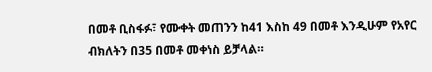በመቶ ቢስፋፉ፣ የሙቀት መጠንን ከ41 እስከ 49 በመቶ እንዲሁም የአየር ብክለትን በ35 በመቶ መቀነስ ይቻላል።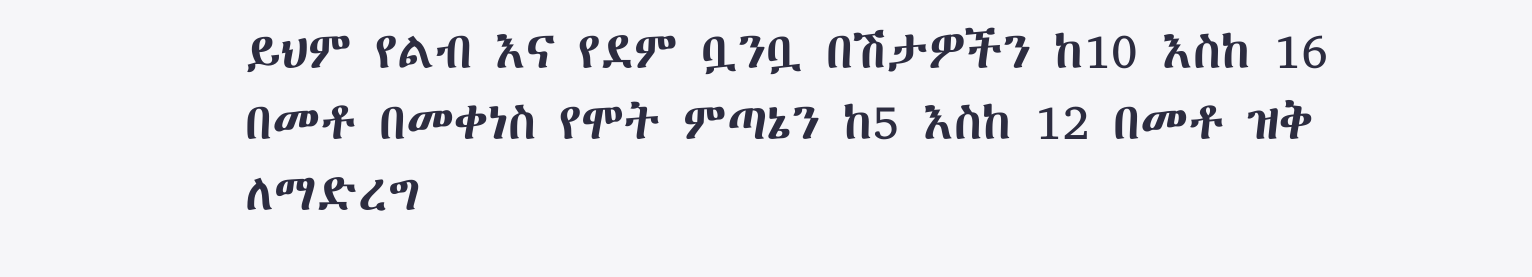ይህም የልብ እና የደም ቧንቧ በሽታዎችን ከ10 እስከ 16 በመቶ በመቀነስ የሞት ምጣኔን ከ5 እስከ 12 በመቶ ዝቅ ለማድረግ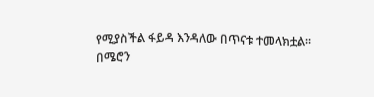የሚያስችል ፋይዳ እንዳለው በጥናቱ ተመላክቷል።
በሜሮን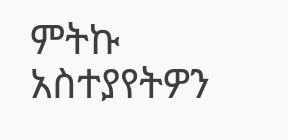ምትኩ
አስተያየትዎን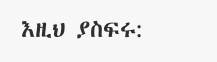እዚህ ያስፍሩ: